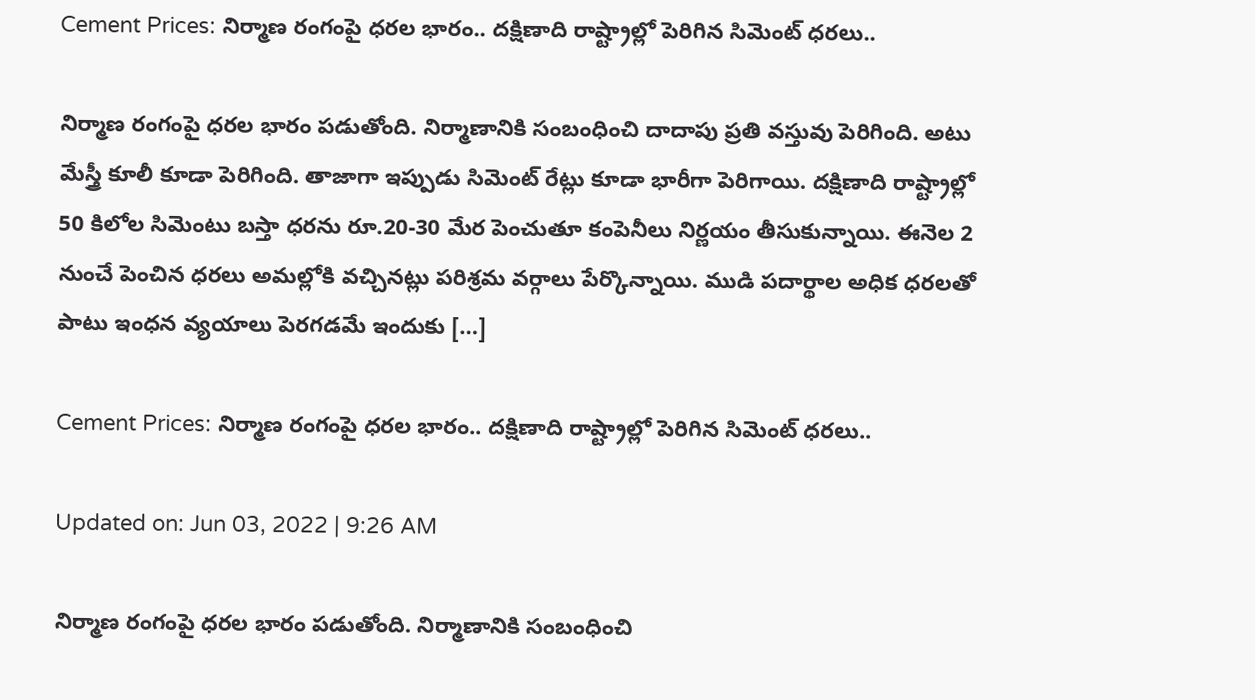Cement Prices: నిర్మాణ రంగంపై ధరల భారం.. దక్షిణాది రాష్ట్రాల్లో పెరిగిన సిమెంట్‌ ధరలు..

నిర్మాణ రంగంపై ధరల భారం పడుతోంది. నిర్మాణానికి సంబంధించి దాదాపు ప్రతి వస్తువు పెరిగింది. అటు మేస్త్రీ కూలీ కూడా పెరిగింది. తాజాగా ఇప్పుడు సిమెంట్‌ రేట్లు కూడా భారీగా పెరిగాయి. దక్షిణాది రాష్ట్రాల్లో 50 కిలోల సిమెంటు బస్తా ధరను రూ.20-30 మేర పెంచుతూ కంపెనీలు నిర్ణయం తీసుకున్నాయి. ఈనెల 2 నుంచే పెంచిన ధరలు అమల్లోకి వచ్చినట్లు పరిశ్రమ వర్గాలు పేర్కొన్నాయి. ముడి పదార్థాల అధిక ధరలతో పాటు ఇంధన వ్యయాలు పెరగడమే ఇందుకు […]

Cement Prices: నిర్మాణ రంగంపై ధరల భారం.. దక్షిణాది రాష్ట్రాల్లో పెరిగిన సిమెంట్‌ ధరలు..

Updated on: Jun 03, 2022 | 9:26 AM

నిర్మాణ రంగంపై ధరల భారం పడుతోంది. నిర్మాణానికి సంబంధించి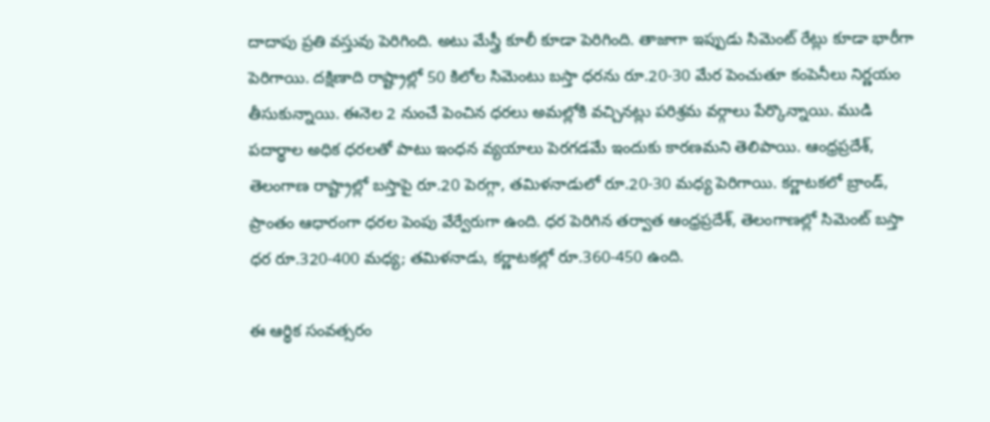దాదాపు ప్రతి వస్తువు పెరిగింది. అటు మేస్త్రీ కూలీ కూడా పెరిగింది. తాజాగా ఇప్పుడు సిమెంట్‌ రేట్లు కూడా భారీగా పెరిగాయి. దక్షిణాది రాష్ట్రాల్లో 50 కిలోల సిమెంటు బస్తా ధరను రూ.20-30 మేర పెంచుతూ కంపెనీలు నిర్ణయం తీసుకున్నాయి. ఈనెల 2 నుంచే పెంచిన ధరలు అమల్లోకి వచ్చినట్లు పరిశ్రమ వర్గాలు పేర్కొన్నాయి. ముడి పదార్థాల అధిక ధరలతో పాటు ఇంధన వ్యయాలు పెరగడమే ఇందుకు కారణమని తెలిపాయి. ఆంధ్రప్రదేశ్‌, తెలంగాణ రాష్ట్రాల్లో బస్తాపై రూ.20 పెరగ్గా, తమిళనాడులో రూ.20-30 మధ్య పెరిగాయి. కర్ణాటకలో బ్రాండ్‌, ప్రాంతం ఆధారంగా ధరల పెంపు వేర్వేరుగా ఉంది. ధర పెరిగిన తర్వాత ఆంధ్రప్రదేశ్‌, తెలంగాణల్లో సిమెంట్‌ బస్తా ధర రూ.320-400 మధ్య; తమిళనాడు, కర్ణాటకల్లో రూ.360-450 ఉంది.

ఈ ఆర్థిక సంవత్సరం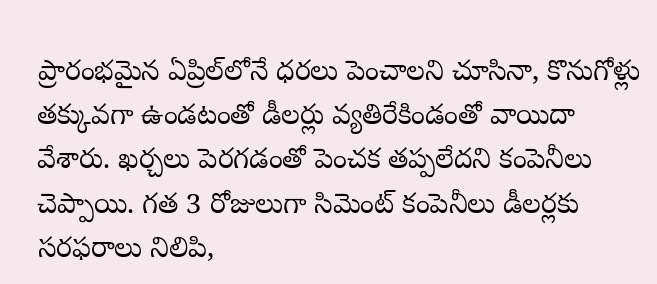ప్రారంభమైన ఏప్రిల్‌లోనే ధరలు పెంచాలని చూసినా, కొనుగోళ్లు తక్కువగా ఉండటంతో డీలర్లు వ్యతిరేకిండంతో వాయిదా వేశారు. ఖర్చలు పెరగడంతో పెంచక తప్పలేదని కంపెనీలు చెప్పాయి. గత 3 రోజులుగా సిమెంట్‌ కంపెనీలు డీలర్లకు సరఫరాలు నిలిపి,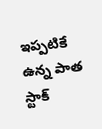ఇప్పటికే ఉన్న పాత స్టాక్‌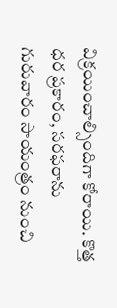విక్రయించాల్సిందిగా కోరాయి. కొత్త ధర ప్రకారం, సరఫరాను గురువారం సాయంత్రం నుంచి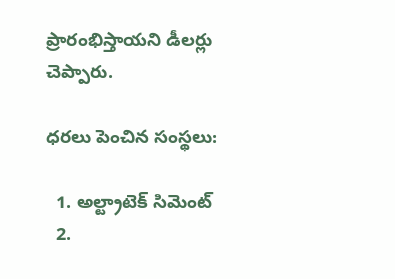ప్రారంభిస్తాయని డీలర్లు చెప్పారు.

ధరలు పెంచిన సంస్థలు:

  1. అల్ట్రాటెక్‌ సిమెంట్‌
  2.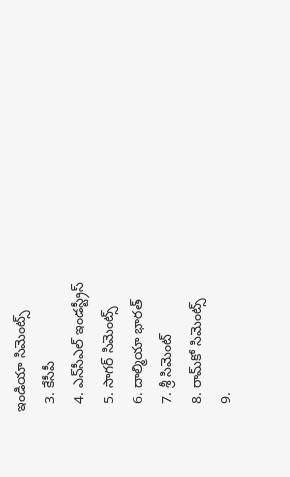ఇండియా సిమెంట్స్‌
  3. కేసీపీ
  4. ఎన్‌సీఎల్‌ ఇండస్ట్రీస్‌
  5. సాగర్‌ సిమెంట్స్‌
  6. దాల్మియా భారత్‌
  7. శ్రీ సిమెంట్‌
  8. రామ్‌కో సిమెంట్స్‌
  9.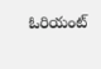ఓరియంట్‌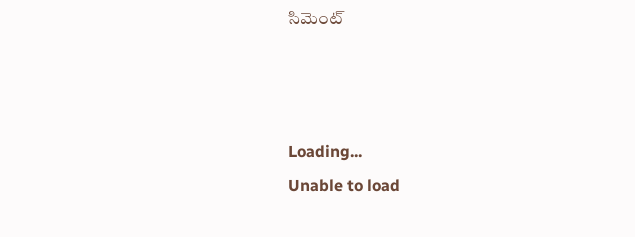సిమెంట్‌



Loading...
Unable to load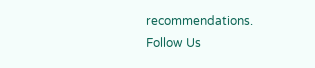recommendations.
Follow Us